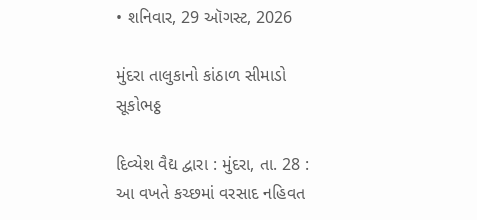• શનિવાર, 29 ઑગસ્ટ, 2026

મુંદરા તાલુકાનો કાંઠાળ સીમાડો સૂકોભઠ્ઠ

દિવ્યેશ વૈદ્ય દ્વારા : મુંદરા, તા. 28 :  આ વખતે કચ્છમાં વરસાદ નહિવત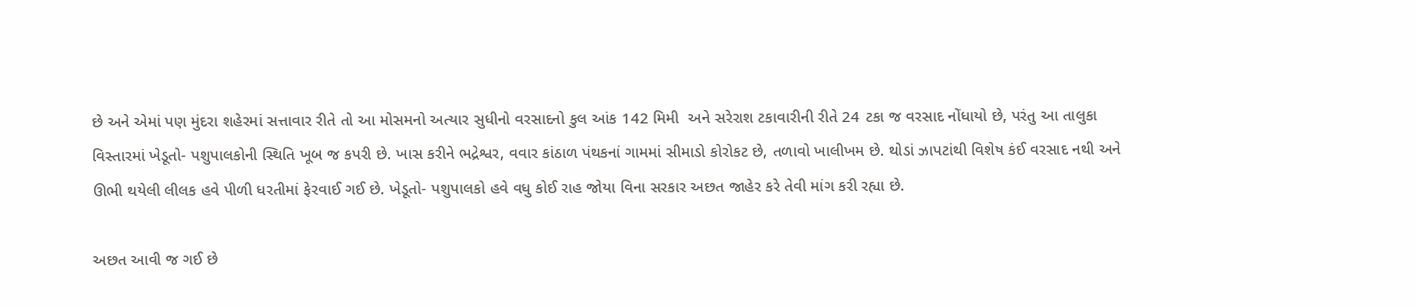છે અને એમાં પણ મુંદરા શહેરમાં સત્તાવાર રીતે તો આ મોસમનો અત્યાર સુધીનો વરસાદનો કુલ આંક 142 મિમી  અને સરેરાશ ટકાવારીની રીતે 24 ટકા જ વરસાદ નોંધાયો છે, પરંતુ આ તાલુકા વિસ્તારમાં ખેડૂતો- પશુપાલકોની સ્થિતિ ખૂબ જ કપરી છે. ખાસ કરીને ભદ્રેશ્વર, વવાર કાંઠાળ પંથકનાં ગામમાં સીમાડો કોરોકટ છે, તળાવો ખાલીખમ છે. થોડાં ઝાપટાંથી વિશેષ કંઈ વરસાદ નથી અને ઊભી થયેલી લીલક હવે પીળી ધરતીમાં ફેરવાઈ ગઈ છે. ખેડૂતો- પશુપાલકો હવે વધુ કોઈ રાહ જોયા વિના સરકાર અછત જાહેર કરે તેવી માંગ કરી રહ્યા છે.

અછત આવી જ ગઈ છે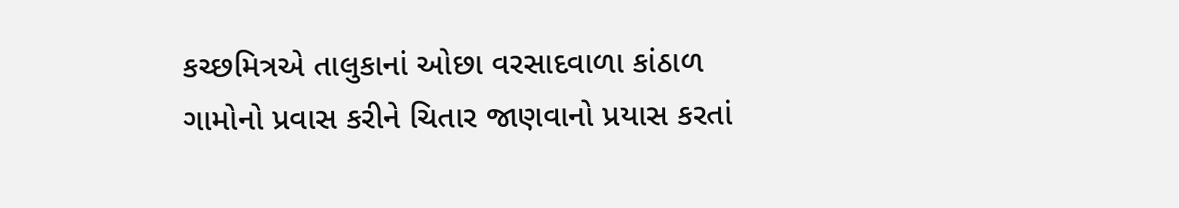કચ્છમિત્રએ તાલુકાનાં ઓછા વરસાદવાળા કાંઠાળ ગામોનો પ્રવાસ કરીને ચિતાર જાણવાનો પ્રયાસ કરતાં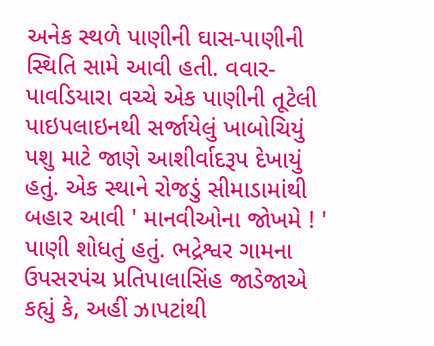અનેક સ્થળે પાણીની ઘાસ-પાણીની સ્થિતિ સામે આવી હતી. વવાર- પાવડિયારા વચ્ચે એક પાણીની તૂટેલી પાઇપલાઇનથી સર્જાયેલું ખાબોચિયું પશુ માટે જાણે આશીર્વાદરૂપ દેખાયું હતું. એક સ્થાને રોજડું સીમાડામાંથી બહાર આવી ' માનવીઓના જોખમે ! ' પાણી શોધતું હતું. ભદ્રેશ્વર ગામના ઉપસરપંચ પ્રતિપાલાસિંહ જાડેજાએ કહ્યું કે, અહીં ઝાપટાંથી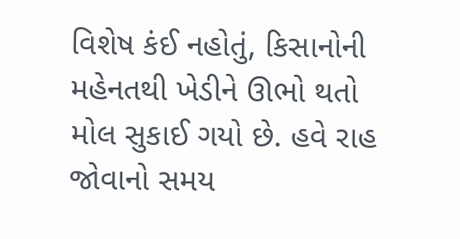વિશેષ કંઈ નહોતું, કિસાનોની મહેનતથી ખેડીને ઊભો થતો મોલ સુકાઈ ગયો છે. હવે રાહ જોવાનો સમય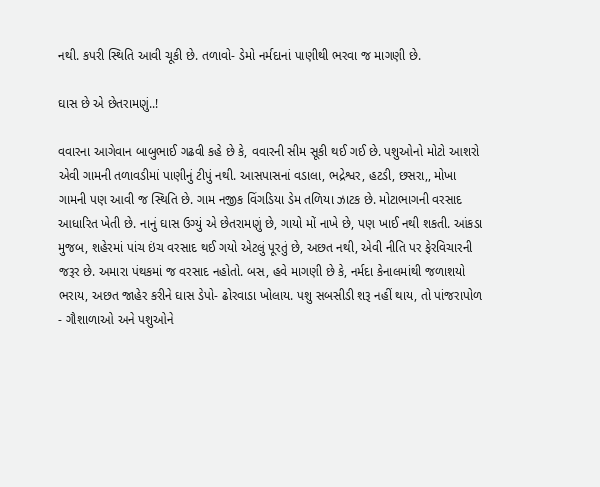નથી. કપરી સ્થિતિ આવી ચૂકી છે. તળાવો- ડેમો નર્મદાનાં પાણીથી ભરવા જ માગણી છે.

ઘાસ છે એ છેતરામણું..!

વવારના આગેવાન બાબુભાઈ ગઢવી કહે છે કે, વવારની સીમ સૂકી થઈ ગઈ છે. પશુઓનો મોટો આશરો એવી ગામની તળાવડીમાં પાણીનું ટીપું નથી. આસપાસનાં વડાલા, ભદ્રેશ્વર, હટડી, છસરા,, મોખા ગામની પણ આવી જ સ્થિતિ છે. ગામ નજીક વિંગડિયા ડેમ તળિયા ઝાટક છે. મોટાભાગની વરસાદ આધારિત ખેતી છે. નાનું ઘાસ ઉગ્યું એ છેતરામણું છે, ગાયો મોં નાખે છે, પણ ખાઈ નથી શકતી. આંકડા મુજબ, શહેરમાં પાંચ ઇંચ વરસાદ થઈ ગયો એટલું પૂરતું છે, અછત નથી, એવી નીતિ પર ફેરવિચારની જરૂર છે. અમારા પંથકમાં જ વરસાદ નહોતો. બસ, હવે માગણી છે કે, નર્મદા કેનાલમાંથી જળાશયો ભરાય, અછત જાહેર કરીને ઘાસ ડેપો- ઢોરવાડા ખોલાય. પશુ સબસીડી શરૂ નહીં થાય, તો પાંજરાપોળ - ગૌશાળાઓ અને પશુઓને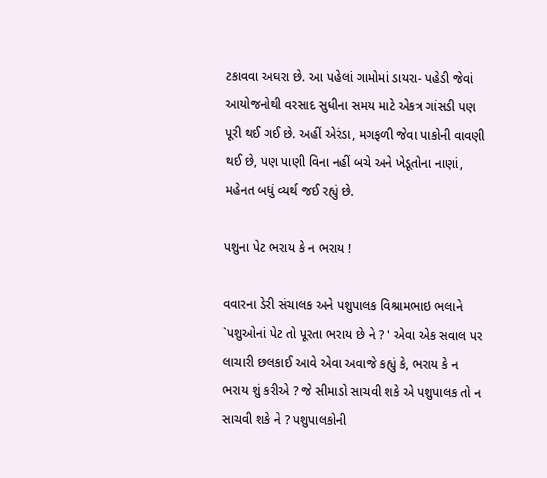ટકાવવા અઘરા છે. આ પહેલાં ગામોમાં ડાયરા- પહેડી જેવાં આયોજનોથી વરસાદ સુધીના સમય માટે એકત્ર ગાંસડી પણ પૂરી થઈ ગઈ છે. અહીં એરંડા, મગફળી જેવા પાકોની વાવણી થઈ છે, પણ પાણી વિના નહીં બચે અને ખેડૂતોના નાણાં, મહેનત બધું વ્યર્થ જઈ રહ્યું છે.

પશુના પેટ ભરાય કે ન ભરાય !

વવારના ડેરી સંચાલક અને પશુપાલક વિશ્રામભાઇ ભલાને `પશુઓનાં પેટ તો પૂરતા ભરાય છે ને ? ' એવા એક સવાલ પર લાચારી છલકાઈ આવે એવા અવાજે કહ્યું કે, ભરાય કે ન ભરાય શું કરીએ ? જે સીમાડો સાચવી શકે એ પશુપાલક તો ન સાચવી શકે ને ? પશુપાલકોની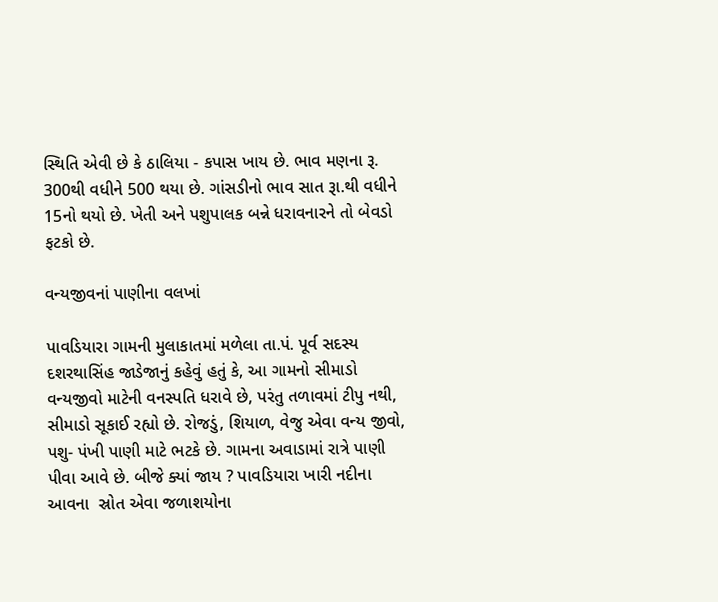સ્થિતિ એવી છે કે ઠાલિયા - કપાસ ખાય છે. ભાવ મણના રૂ. 300થી વધીને 500 થયા છે. ગાંસડીનો ભાવ સાત રૂા.થી વધીને 15નો થયો છે. ખેતી અને પશુપાલક બન્ને ધરાવનારને તો બેવડો ફટકો છે.

વન્યજીવનાં પાણીના વલખાં

પાવડિયારા ગામની મુલાકાતમાં મળેલા તા.પં. પૂર્વ સદસ્ય દશરથાસિંહ જાડેજાનું કહેવું હતું કે, આ ગામનો સીમાડો વન્યજીવો માટેની વનસ્પતિ ધરાવે છે, પરંતુ તળાવમાં ટીપુ નથી, સીમાડો સૂકાઈ રહ્યો છે. રોજડું, શિયાળ, વેજુ એવા વન્ય જીવો, પશુ- પંખી પાણી માટે ભટકે છે. ગામના અવાડામાં રાત્રે પાણી પીવા આવે છે. બીજે ક્યાં જાય ? પાવડિયારા ખારી નદીના આવના  સ્રોત એવા જળાશયોના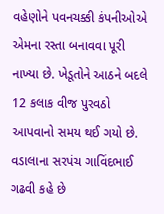વહેણોને પવનચક્કી કંપનીઓએ એમના રસ્તા બનાવવા પૂરી નાખ્યા છે. ખેડૂતોને આઠને બદલે 12 કલાક વીજ પુરવઠો આપવાનો સમય થઈ ગયો છે. વડાલાના સરપંચ ગાવિંદભાઈ ગઢવી કહે છે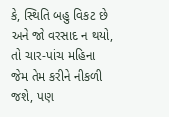કે, સ્થિતિ બહુ વિકટ છે અને જો વરસાદ ન થયો, તો ચાર-પાંચ મહિના જેમ તેમ કરીને નીકળી જશે, પણ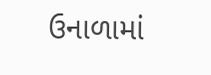ઉનાળામાં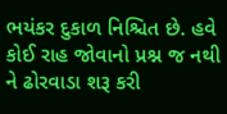ભયંકર દુકાળ નિશ્ચિત છે. હવે કોઈ રાહ જોવાનો પ્રશ્ન જ નથી ને ઢોરવાડા શરૂ કરી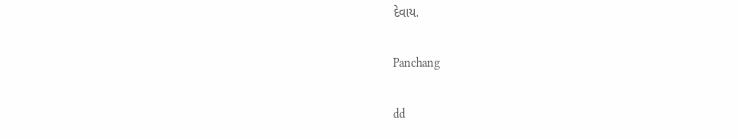દેવાય.

Panchang

dd